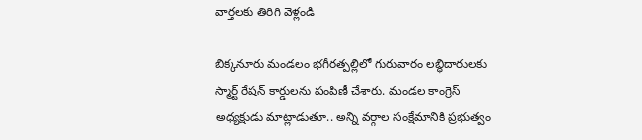వార్తలకు తిరిగి వెళ్లండి

బిక్కనూరు మండలం భగీరత్పల్లిలో గురువారం లబ్ధిదారులకు స్మార్ట్ రేషన్ కార్డులను పంపిణీ చేశారు. మండల కాంగ్రెస్ అధ్యక్షుడు మాట్లాడుతూ.. అన్ని వర్గాల సంక్షేమానికి ప్రభుత్వం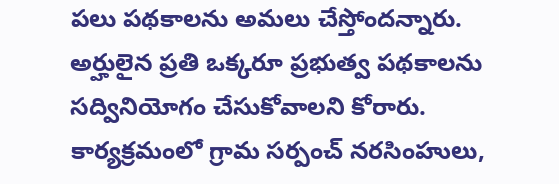పలు పథకాలను అమలు చేస్తోందన్నారు. అర్హులైన ప్రతి ఒక్కరూ ప్రభుత్వ పథకాలను సద్వినియోగం చేసుకోవాలని కోరారు.
కార్యక్రమంలో గ్రామ సర్పంచ్ నరసింహులు,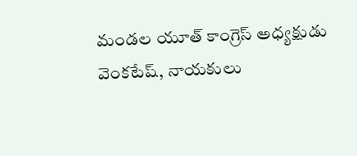మండల యూత్ కాంగ్రెస్ అధ్యక్షుడు వెంకటేష్, నాయకులు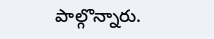పాల్గొన్నారు.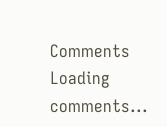Comments
Loading comments...